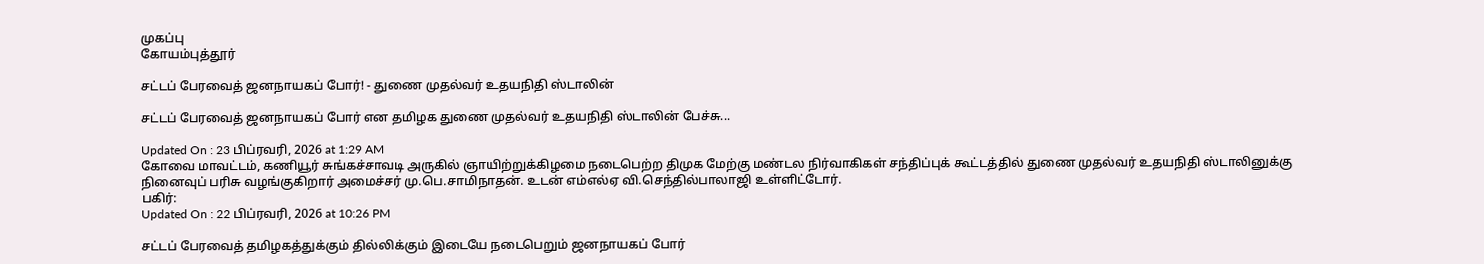முகப்பு
கோயம்புத்தூர்

சட்டப் பேரவைத் ஜனநாயகப் போர்! - துணை முதல்வர் உதயநிதி ஸ்டாலின்

சட்டப் பேரவைத் ஜனநாயகப் போர் என தமிழக துணை முதல்வர் உதயநிதி ஸ்டாலின் பேச்சு...

Updated On : 23 பிப்ரவரி, 2026 at 1:29 AM
கோவை மாவட்டம், கணியூர் சுங்கச்சாவடி அருகில் ஞாயிற்றுக்கிழமை நடைபெற்ற திமுக மேற்கு மண்டல நிர்வாகிகள் சந்திப்புக் கூட்டத்தில் துணை முதல்வர் உதயநிதி ஸ்டாலினுக்கு நினைவுப் பரிசு வழங்குகிறார் அமைச்சர் மு.பெ.சாமிநாதன். உடன் எம்எல்ஏ வி.செந்தில்பாலாஜி உள்ளிட்டோர்.
பகிர்:
Updated On : 22 பிப்ரவரி, 2026 at 10:26 PM

சட்டப் பேரவைத் தமிழகத்துக்கும் தில்லிக்கும் இடையே நடைபெறும் ஜனநாயகப் போர்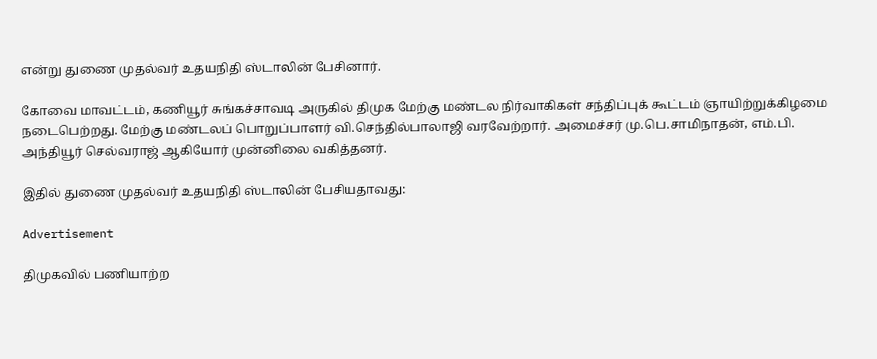என்று துணை முதல்வர் உதயநிதி ஸ்டாலின் பேசினார்.

கோவை மாவட்டம், கணியூர் சுங்கச்சாவடி அருகில் திமுக மேற்கு மண்டல நிர்வாகிகள் சந்திப்புக் கூட்டம் ஞாயிற்றுக்கிழமை நடைபெற்றது. மேற்கு மண்டலப் பொறுப்பாளர் வி.செந்தில்பாலாஜி வரவேற்றார். அமைச்சர் மு.பெ.சாமிநாதன், எம்.பி. அந்தியூர் செல்வராஜ் ஆகியோர் முன்னிலை வகித்தனர்.

இதில் துணை முதல்வர் உதயநிதி ஸ்டாலின் பேசியதாவது:

Advertisement

திமுகவில் பணியாற்ற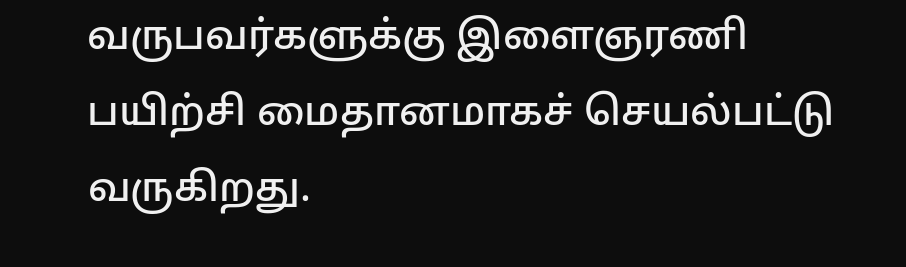வருபவர்களுக்கு இளைஞரணி பயிற்சி மைதானமாகச் செயல்பட்டு வருகிறது.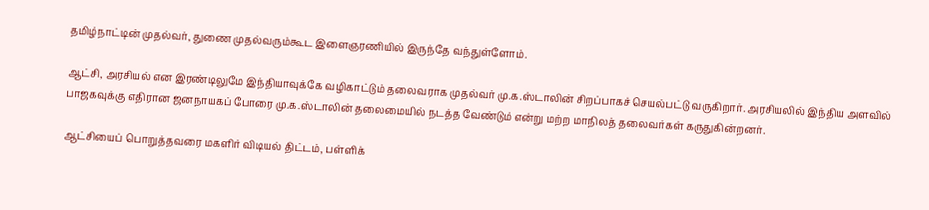தமிழ்நாட்டின் முதல்வர், துணை முதல்வரும்கூட இளைஞரணியில் இருந்தே வந்துள்ளோம்.

ஆட்சி, அரசியல் என இரண்டிலுமே இந்தியாவுக்கே வழிகாட்டும் தலைவராக முதல்வர் மு.க.ஸ்டாலின் சிறப்பாகச் செயல்பட்டு வருகிறார். அரசியலில் இந்திய அளவில் பாஜகவுக்கு எதிரான ஜனநாயகப் போரை மு.க.ஸ்டாலின் தலைமையில் நடத்த வேண்டும் என்று மற்ற மாநிலத் தலைவர்கள் கருதுகின்றனர்.

ஆட்சியைப் பொறுத்தவரை மகளிர் விடியல் திட்டம், பள்ளிக்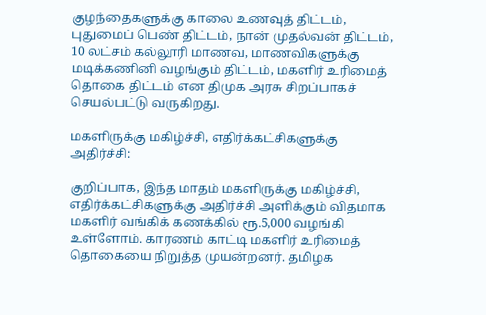குழந்தைகளுக்கு காலை உணவுத் திட்டம், புதுமைப் பெண் திட்டம், நான் முதல்வன் திட்டம், 10 லட்சம் கல்லூரி மாணவ, மாணவிகளுக்கு மடிக்கணினி வழங்கும் திட்டம், மகளிர் உரிமைத் தொகை திட்டம் என திமுக அரசு சிறப்பாகச் செயல்பட்டு வருகிறது.

மகளிருக்கு மகிழ்ச்சி, எதிர்க்கட்சிகளுக்கு அதிர்ச்சி:

குறிப்பாக, இந்த மாதம் மகளிருக்கு மகிழ்ச்சி, எதிர்க்கட்சிகளுக்கு அதிர்ச்சி அளிக்கும் விதமாக மகளிர் வங்கிக் கணக்கில் ரூ.5,000 வழங்கி உள்ளோம். காரணம் காட்டி மகளிர் உரிமைத் தொகையை நிறுத்த முயன்றனர். தமிழக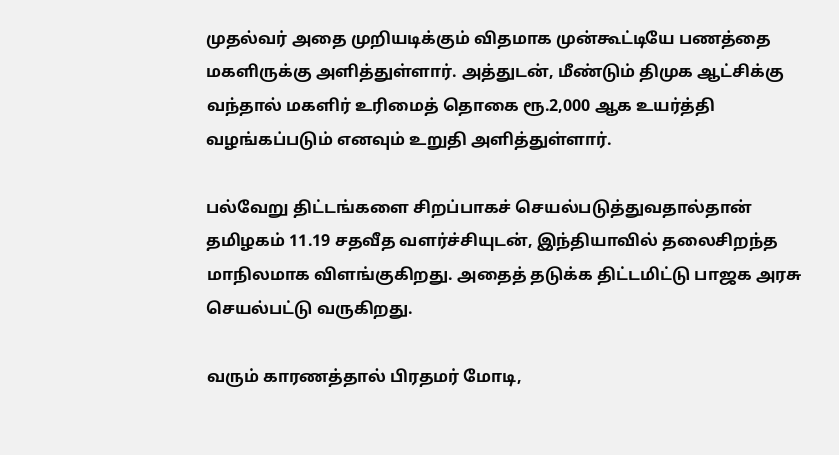முதல்வர் அதை முறியடிக்கும் விதமாக முன்கூட்டியே பணத்தை மகளிருக்கு அளித்துள்ளார். அத்துடன், மீண்டும் திமுக ஆட்சிக்கு வந்தால் மகளிர் உரிமைத் தொகை ரூ.2,000 ஆக உயர்த்தி வழங்கப்படும் எனவும் உறுதி அளித்துள்ளார்.

பல்வேறு திட்டங்களை சிறப்பாகச் செயல்படுத்துவதால்தான் தமிழகம் 11.19 சதவீத வளர்ச்சியுடன், இந்தியாவில் தலைசிறந்த மாநிலமாக விளங்குகிறது. அதைத் தடுக்க திட்டமிட்டு பாஜக அரசு செயல்பட்டு வருகிறது.

வரும் காரணத்தால் பிரதமர் மோடி,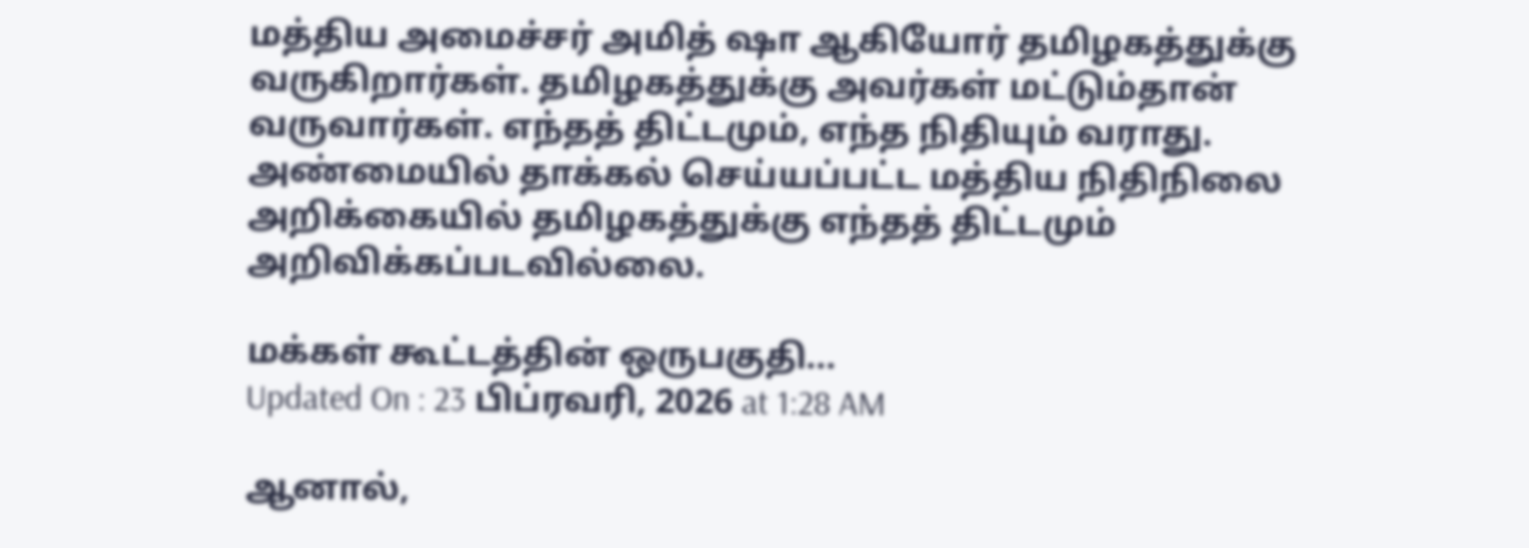மத்திய அமைச்சர் அமித் ஷா ஆகியோர் தமிழகத்துக்கு வருகிறார்கள். தமிழகத்துக்கு அவர்கள் மட்டும்தான் வருவார்கள். எந்தத் திட்டமும், எந்த நிதியும் வராது. அண்மையில் தாக்கல் செய்யப்பட்ட மத்திய நிதிநிலை அறிக்கையில் தமிழகத்துக்கு எந்தத் திட்டமும் அறிவிக்கப்படவில்லை.

மக்கள் கூட்டத்தின் ஒருபகுதி...
Updated On : 23 பிப்ரவரி, 2026 at 1:28 AM

ஆனால்,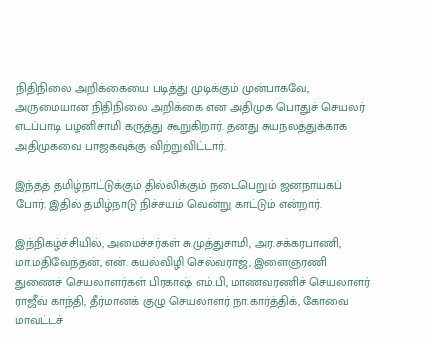நிதிநிலை அறிக்கையை படித்து முடிக்கும் முன்பாகவே, அருமையான நிதிநிலை அறிக்கை என அதிமுக பொதுச் செயலர் எடப்பாடி பழனிசாமி கருத்து கூறுகிறார். தனது சுயநலத்துக்காக அதிமுகவை பாஜகவுக்கு விற்றுவிட்டார்.

இந்தத் தமிழ்நாட்டுக்கும் தில்லிக்கும் நடைபெறும் ஜனநாயகப் போர். இதில் தமிழ்நாடு நிச்சயம் வென்று காட்டும் என்றார்.

இந்நிகழ்ச்சியில், அமைச்சர்கள் சு.முத்துசாமி, அர.சக்கரபாணி, மா.மதிவேந்தன், என். கயல்விழி செல்வராஜ், இளைஞரணி துணைச் செயலாளர்கள் பிரகாஷ் எம்.பி, மாணவரணிச் செயலாளர் ராஜீவ் காந்தி, தீர்மானக் குழு செயலாளர் நா.கார்த்திக், கோவை மாவட்டச்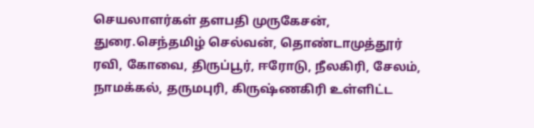செயலாளர்கள் தளபதி முருகேசன், துரை.செந்தமிழ் செல்வன், தொண்டாமுத்தூர் ரவி, கோவை, திருப்பூர், ஈரோடு, நீலகிரி, சேலம், நாமக்கல், தருமபுரி, கிருஷ்ணகிரி உள்ளிட்ட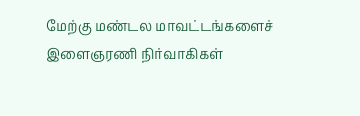மேற்கு மண்டல மாவட்டங்களைச் இளைஞரணி நிர்வாகிகள்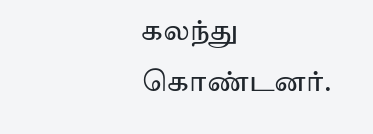கலந்து கொண்டனர்.